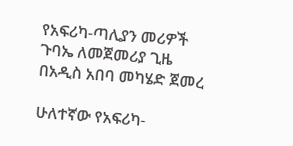የአፍሪካ-ጣሊያን መሪዎች ጉባኤ ለመጀመሪያ ጊዜ በአዲስ አበባ መካሄድ ጀመረ

ሁለተኛው የአፍሪካ-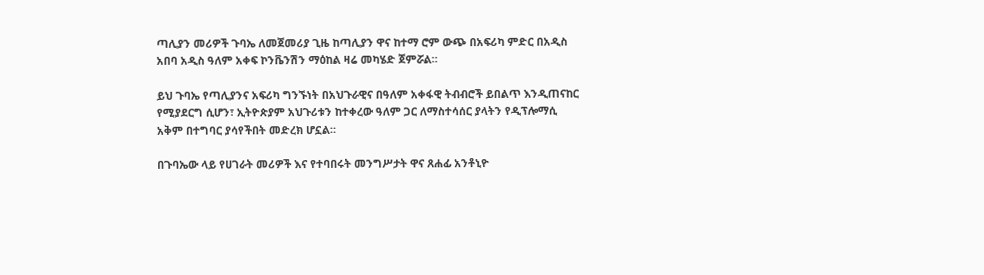ጣሊያን መሪዎች ጉባኤ ለመጀመሪያ ጊዜ ከጣሊያን ዋና ከተማ ሮም ውጭ በአፍሪካ ምድር በአዲስ አበባ አዲስ ዓለም አቀፍ ኮንቬንሽን ማዕከል ዛሬ መካሄድ ጀምሯል።

ይህ ጉባኤ የጣሊያንና አፍሪካ ግንኙነት በአህጉራዊና በዓለም አቀፋዊ ትብብሮች ይበልጥ እንዲጠናከር የሚያደርግ ሲሆን፣ ኢትዮጵያም አህጉሪቱን ከተቀረው ዓለም ጋር ለማስተሳሰር ያላትን የዲፕሎማሲ አቅም በተግባር ያሳየችበት መድረክ ሆኗል።

በጉባኤው ላይ የሀገራት መሪዎች እና የተባበሩት መንግሥታት ዋና ጸሐፊ አንቶኒዮ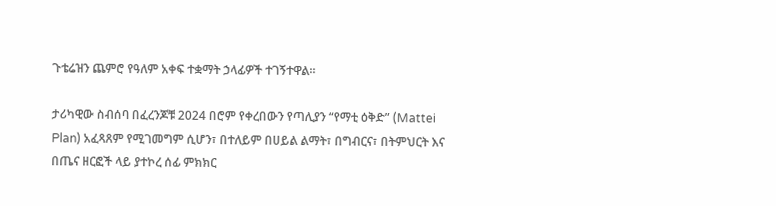ጉቴሬዝን ጨምሮ የዓለም አቀፍ ተቋማት ኃላፊዎች ተገኝተዋል።

ታሪካዊው ስብሰባ በፈረንጆቹ 2024 በሮም የቀረበውን የጣሊያን “የማቲ ዕቅድ” (Mattei Plan) አፈጻጸም የሚገመግም ሲሆን፣ በተለይም በሀይል ልማት፣ በግብርና፣ በትምህርት እና በጤና ዘርፎች ላይ ያተኮረ ሰፊ ምክክር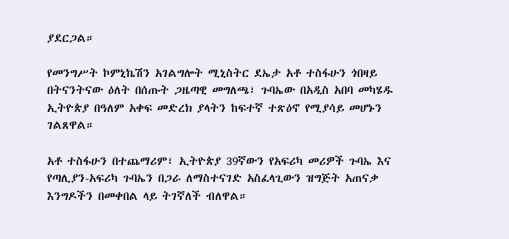ያደርጋል።

የመንግሥት ኮምኒኬሽን አገልግሎት ሚኒስትር ደኤታ አቶ ተስፋሁን ጎበዛይ በትናንትናው ዕለት በሰጡት ጋዜጣዊ መግለጫ፣ ጉባኤው በአዲስ አበባ መካሄዱ ኢትዮጵያ በዓለም አቀፍ መድረክ ያላትን ከፍተኛ ተጽዕኖ የሚያሳይ መሆኑን ገልጸዋል።

አቶ ተስፋሁን በተጨማሪም፣ ኢትዮጵያ 39ኛውን የአፍሪካ መሪዎች ጉባኤ እና የጣሊያን-አፍሪካ ጉባኤን በጋራ ለማስተናገድ አስፈላጊውን ዝግጅት አጠናቃ እንግዶችን በመቀበል ላይ ትገኛለች ብለዋል።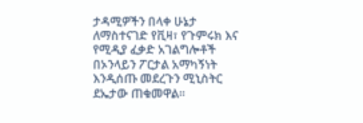ታዳሚዎችን በላቀ ሁኔታ ለማስተናገድ የቪዛ፣ የጉምሩክ እና የሚዲያ ፈቃድ አገልግሎቶች በኦንላይን ፖርታል አማካኝነት እንዲሰጡ መደረጉን ሚኒስትር ደኤታው ጠቁመዋል።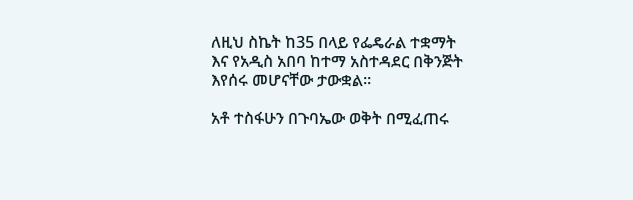ለዚህ ስኬት ከ35 በላይ የፌዴራል ተቋማት እና የአዲስ አበባ ከተማ አስተዳደር በቅንጅት እየሰሩ መሆናቸው ታውቋል።

አቶ ተስፋሁን በጉባኤው ወቅት በሚፈጠሩ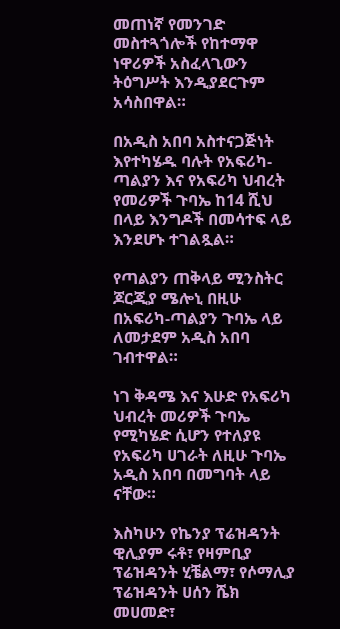መጠነኛ የመንገድ መስተጓጎሎች የከተማዋ ነዋሪዎች አስፈላጊውን ትዕግሥት እንዲያደርጉም አሳስበዋል።

በአዲስ አበባ አስተናጋጅነት እየተካሄዱ ባሉት የአፍሪካ-ጣልያን እና የአፍሪካ ህብረት የመሪዎች ጉባኤ ከ14 ሺህ በላይ እንግዶች በመሳተፍ ላይ እንደሆኑ ተገልጿል።

የጣልያን ጠቅላይ ሚንስትር ጆርጂያ ሜሎኒ በዚሁ በአፍሪካ-ጣልያን ጉባኤ ላይ ለመታደም አዲስ አበባ ገብተዋል።

ነገ ቅዳሜ እና እሁድ የአፍሪካ ህብረት መሪዎች ጉባኤ የሚካሄድ ሲሆን የተለያዩ የአፍሪካ ሀገራት ለዚሁ ጉባኤ አዲስ አበባ በመግባት ላይ ናቸው።

እስካሁን የኬንያ ፕሬዝዳንት ዊሊያም ሩቶ፣ የዛምቢያ ፕሬዝዳንት ሂቼልማ፣ የሶማሊያ ፕሬዝዳንት ሀሰን ሼክ መሀመድ፣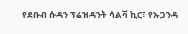የደቡብ ሱዳን ፕሬዝዳንት ሳልቫ ኪር፣ የኡጋንዳ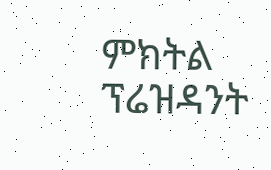ምክትል ፕሬዝዳንት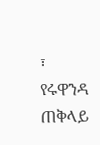፣ የሩዋንዳ ጠቅላይ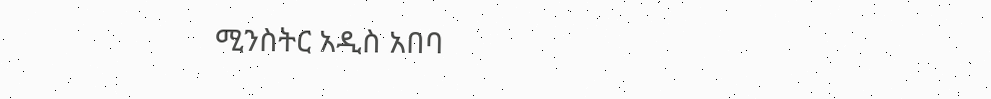ሚንስትር አዲስ አበባ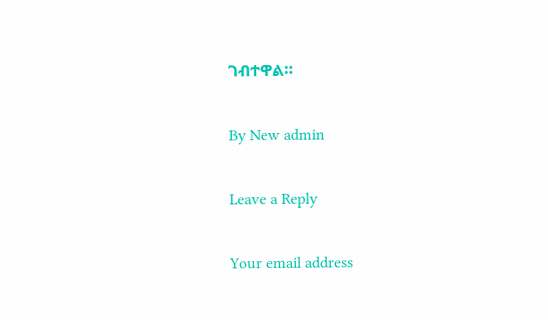ገብተዋል።

By New admin

Leave a Reply

Your email address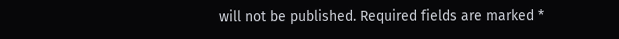will not be published. Required fields are marked *